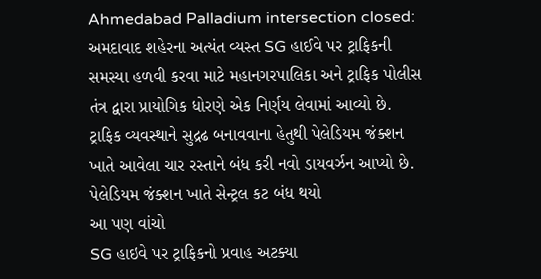Ahmedabad Palladium intersection closed: અમદાવાદ શહેરના અત્યંત વ્યસ્ત SG હાઈવે પર ટ્રાફિકની સમસ્યા હળવી કરવા માટે મહાનગરપાલિકા અને ટ્રાફિક પોલીસ તંત્ર દ્વારા પ્રાયોગિક ધોરણે એક નિર્ણય લેવામાં આવ્યો છે. ટ્રાફિક વ્યવસ્થાને સુદ્રઢ બનાવવાના હેતુથી પેલેડિયમ જંક્શન ખાતે આવેલા ચાર રસ્તાને બંધ કરી નવો ડાયવર્ઝન આપ્યો છે.
પેલેડિયમ જંક્શન ખાતે સેન્ટ્રલ કટ બંધ થયો
આ પણ વાંચો
SG હાઇવે પર ટ્રાફિકનો પ્રવાહ અટક્યા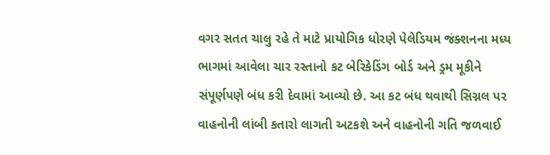વગર સતત ચાલુ રહે તે માટે પ્રાયોગિક ધોરણે પેલેડિયમ જંક્શનના મધ્ય ભાગમાં આવેલા ચાર રસ્તાનો કટ બેરિકેડિંગ બોર્ડ અને ડ્રમ મૂકીને સંપૂર્ણપણે બંધ કરી દેવામાં આવ્યો છે. આ કટ બંધ થવાથી સિગ્નલ પર વાહનોની લાંબી કતારો લાગતી અટકશે અને વાહનોની ગતિ જળવાઈ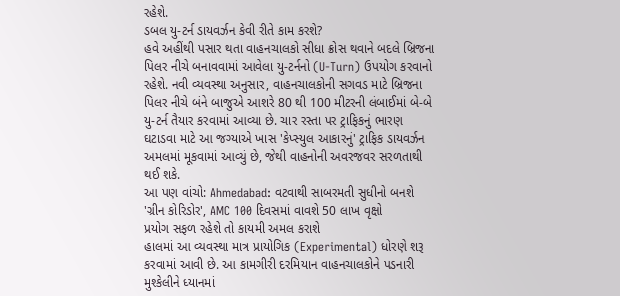રહેશે.
ડબલ યુ-ટર્ન ડાયવર્ઝન કેવી રીતે કામ કરશે?
હવે અહીંથી પસાર થતા વાહનચાલકો સીધા ક્રોસ થવાને બદલે બ્રિજના પિલર નીચે બનાવવામાં આવેલા યુ-ટર્નનો (U-Turn) ઉપયોગ કરવાનો રહેશે. નવી વ્યવસ્થા અનુસાર, વાહનચાલકોની સગવડ માટે બ્રિજના પિલર નીચે બંને બાજુએ આશરે 80 થી 100 મીટરની લંબાઈમાં બે-બે યુ-ટર્ન તૈયાર કરવામાં આવ્યા છે. ચાર રસ્તા પર ટ્રાફિકનું ભારણ ઘટાડવા માટે આ જગ્યાએ ખાસ 'કેપ્સ્યુલ આકારનું' ટ્રાફિક ડાયવર્ઝન અમલમાં મૂકવામાં આવ્યું છે, જેથી વાહનોની અવરજવર સરળતાથી થઈ શકે.
આ પણ વાંચો: Ahmedabad: વટવાથી સાબરમતી સુધીનો બનશે 'ગ્રીન કોરિડોર', AMC 100 દિવસમાં વાવશે 50 લાખ વૃક્ષો
પ્રયોગ સફળ રહેશે તો કાયમી અમલ કરાશે
હાલમાં આ વ્યવસ્થા માત્ર પ્રાયોગિક (Experimental) ધોરણે શરૂ કરવામાં આવી છે. આ કામગીરી દરમિયાન વાહનચાલકોને પડનારી મુશ્કેલીને ધ્યાનમાં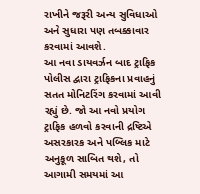રાખીને જરૂરી અન્ય સુવિધાઓ અને સુધારા પણ તબક્કાવાર કરવામાં આવશે.
આ નવા ડાયવર્ઝન બાદ ટ્રાફિક પોલીસ દ્વારા ટ્રાફિકના પ્રવાહનું સતત મોનિટરિંગ કરવામાં આવી રહ્યું છે. જો આ નવો પ્રયોગ ટ્રાફિક હળવો કરવાની દ્રષ્ટિએ અસરકારક અને પબ્લિક માટે અનુકૂળ સાબિત થશે, તો આગામી સમયમાં આ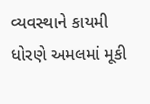વ્યવસ્થાને કાયમી ધોરણે અમલમાં મૂકી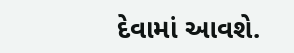દેવામાં આવશે.